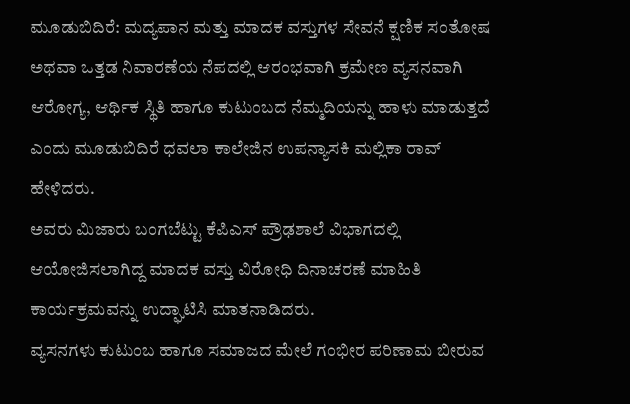ಮೂಡುಬಿದಿರೆ: ಮದ್ಯಪಾನ ಮತ್ತು ಮಾದಕ ವಸ್ತುಗಳ ಸೇವನೆ ಕ್ಷಣಿಕ ಸಂತೋಷ ಅಥವಾ ಒತ್ತಡ ನಿವಾರಣೆಯ ನೆಪದಲ್ಲಿ ಆರಂಭವಾಗಿ ಕ್ರಮೇಣ ವ್ಯಸನವಾಗಿ ಆರೋಗ್ಯ, ಆರ್ಥಿಕ ಸ್ಥಿತಿ ಹಾಗೂ ಕುಟುಂಬದ ನೆಮ್ಮದಿಯನ್ನು ಹಾಳು ಮಾಡುತ್ತದೆ ಎಂದು ಮೂಡುಬಿದಿರೆ ಧವಲಾ ಕಾಲೇಜಿನ ಉಪನ್ಯಾಸಕಿ ಮಲ್ಲಿಕಾ ರಾವ್ ಹೇಳಿದರು.
ಅವರು ಮಿಜಾರು ಬಂಗಬೆಟ್ಟು ಕೆಪಿಎಸ್ ಪ್ರೌಢಶಾಲೆ ವಿಭಾಗದಲ್ಲಿ ಆಯೋಜಿಸಲಾಗಿದ್ದ ಮಾದಕ ವಸ್ತು ವಿರೋಧಿ ದಿನಾಚರಣೆ ಮಾಹಿತಿ ಕಾರ್ಯಕ್ರಮವನ್ನು ಉದ್ಘಾಟಿಸಿ ಮಾತನಾಡಿದರು.
ವ್ಯಸನಗಳು ಕುಟುಂಬ ಹಾಗೂ ಸಮಾಜದ ಮೇಲೆ ಗಂಭೀರ ಪರಿಣಾಮ ಬೀರುವ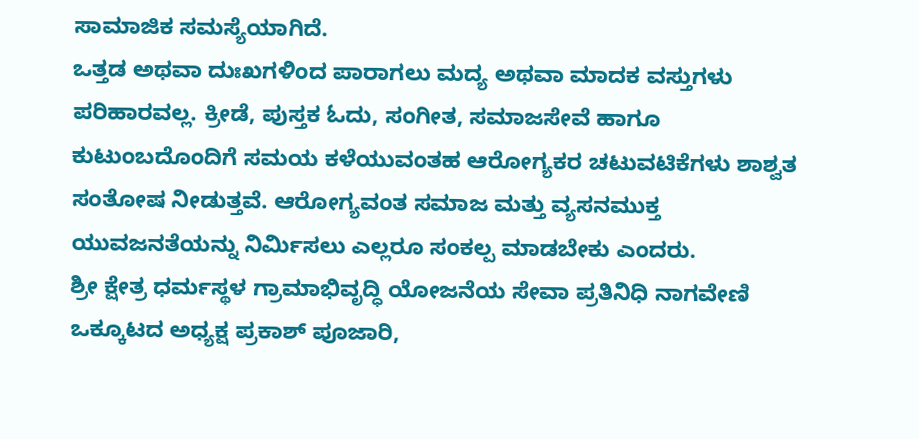ಸಾಮಾಜಿಕ ಸಮಸ್ಯೆಯಾಗಿದೆ.
ಒತ್ತಡ ಅಥವಾ ದುಃಖಗಳಿಂದ ಪಾರಾಗಲು ಮದ್ಯ ಅಥವಾ ಮಾದಕ ವಸ್ತುಗಳು ಪರಿಹಾರವಲ್ಲ. ಕ್ರೀಡೆ, ಪುಸ್ತಕ ಓದು, ಸಂಗೀತ, ಸಮಾಜಸೇವೆ ಹಾಗೂ ಕುಟುಂಬದೊಂದಿಗೆ ಸಮಯ ಕಳೆಯುವಂತಹ ಆರೋಗ್ಯಕರ ಚಟುವಟಿಕೆಗಳು ಶಾಶ್ವತ ಸಂತೋಷ ನೀಡುತ್ತವೆ. ಆರೋಗ್ಯವಂತ ಸಮಾಜ ಮತ್ತು ವ್ಯಸನಮುಕ್ತ ಯುವಜನತೆಯನ್ನು ನಿರ್ಮಿಸಲು ಎಲ್ಲರೂ ಸಂಕಲ್ಪ ಮಾಡಬೇಕು ಎಂದರು.
ಶ್ರೀ ಕ್ಷೇತ್ರ ಧರ್ಮಸ್ಥಳ ಗ್ರಾಮಾಭಿವೃದ್ಧಿ ಯೋಜನೆಯ ಸೇವಾ ಪ್ರತಿನಿಧಿ ನಾಗವೇಣಿ ಒಕ್ಕೂಟದ ಅಧ್ಯಕ್ಷ ಪ್ರಕಾಶ್ ಪೂಜಾರಿ,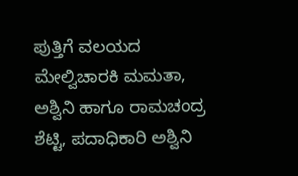ಪುತ್ತಿಗೆ ವಲಯದ ಮೇಲ್ವಿಚಾರಕಿ ಮಮತಾ, ಅಶ್ವಿನಿ ಹಾಗೂ ರಾಮಚಂದ್ರ ಶೆಟ್ಟಿ, ಪದಾಧಿಕಾರಿ ಅಶ್ವಿನಿ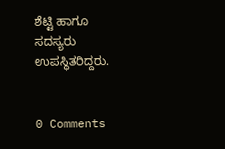ಶೆಟ್ಟಿ ಹಾಗೂ ಸದಸ್ಯರು ಉಪಸ್ಥಿತರಿದ್ದರು.


0 Comments